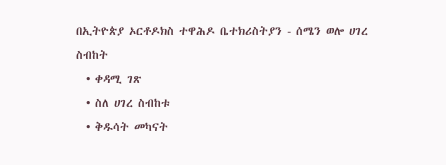በኢትዮጵያ ኦርቶዶክስ ተዋሕዶ ቤተክሪስትያን - ሰሜን ወሎ ሀገረ ስብከት
  • ቀዳሚ ገጽ
  • ስለ ሀገረ ስብከቱ
  • ቅዱሳት መካናት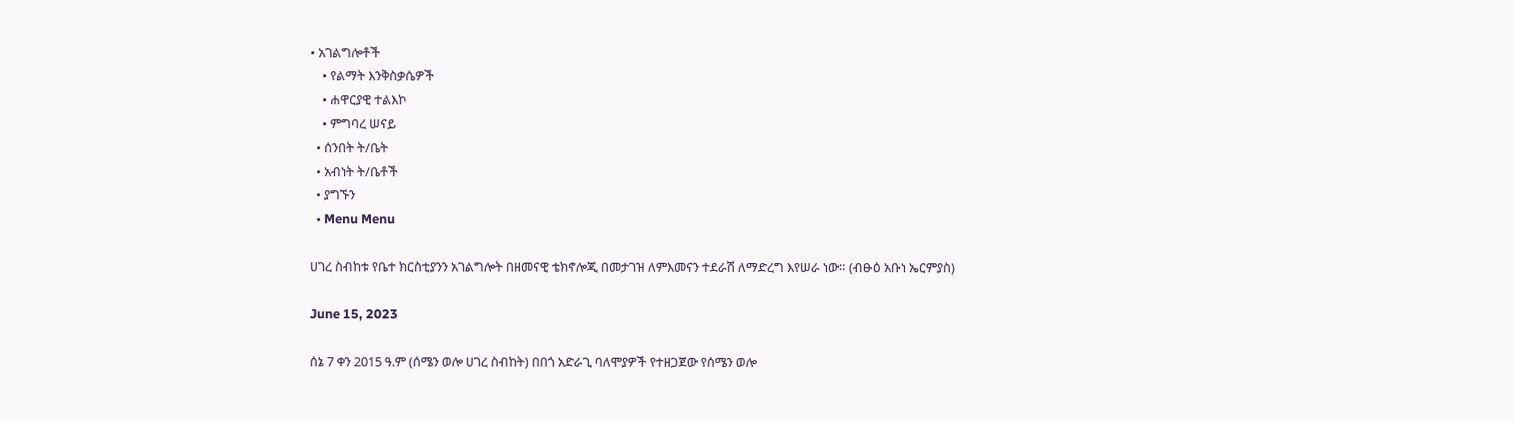• አገልግሎቶች
    • የልማት እንቅስቃሴዎች
    • ሐዋርያዊ ተልእኮ
    • ምግባረ ሠናይ
  • ሰንበት ት/ቤት
  • አብነት ት/ቤቶች
  • ያግኙን
  • Menu Menu

ሀገረ ስብከቱ የቤተ ክርስቲያንን አገልግሎት በዘመናዊ ቴክኖሎጂ በመታገዝ ለምእመናን ተደራሽ ለማድረግ እየሠራ ነው። (ብፁዕ አቡነ ኤርምያስ)

June 15, 2023

ሰኔ 7 ቀን 2015 ዓ.ም (ሰሜን ወሎ ሀገረ ስብከት) በበጎ አድራጊ ባለሞያዎች የተዘጋጀው የሰሜን ወሎ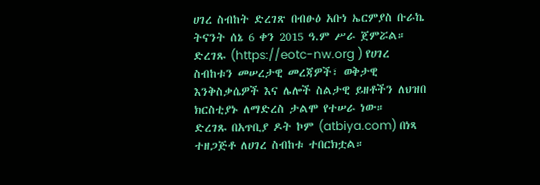ሀገረ ስብከት ድረገጽ በብፁዕ አቡነ ኤርምያስ ቡራኬ ትናንት ሰኔ 6 ቀን 2015 ዓ.ም ሥራ ጀምሯል። ድረገጹ (https://eotc-nw.org ) የሀገረ ስብከቱን መሠረታዊ መረጃዎች፣ ወቅታዊ እንቅስቃሴዎች እና ሌሎች ስልታዊ ይዘቶችን ለህዝበ ክርስቲያኑ ለማድረስ ታልሞ የተሠራ ነው።
ድረገጹ በአጥቢያ ዶት ኮም (atbiya.com) በነጻ ተዘጋጅቶ ለሀገረ ስብከቱ ተበርክቷል።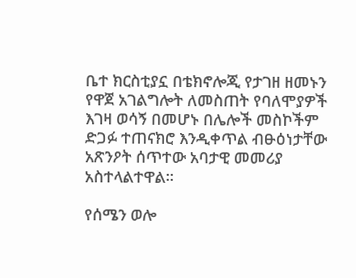ቤተ ክርስቲያኗ በቴክኖሎጂ የታገዘ ዘመኑን የዋጀ አገልግሎት ለመስጠት የባለሞያዎች እገዛ ወሳኝ በመሆኑ በሌሎች መስኮችም ድጋፉ ተጠናክሮ እንዲቀጥል ብፁዕነታቸው አጽንዖት ሰጥተው አባታዊ መመሪያ አስተላልተዋል።

የሰሜን ወሎ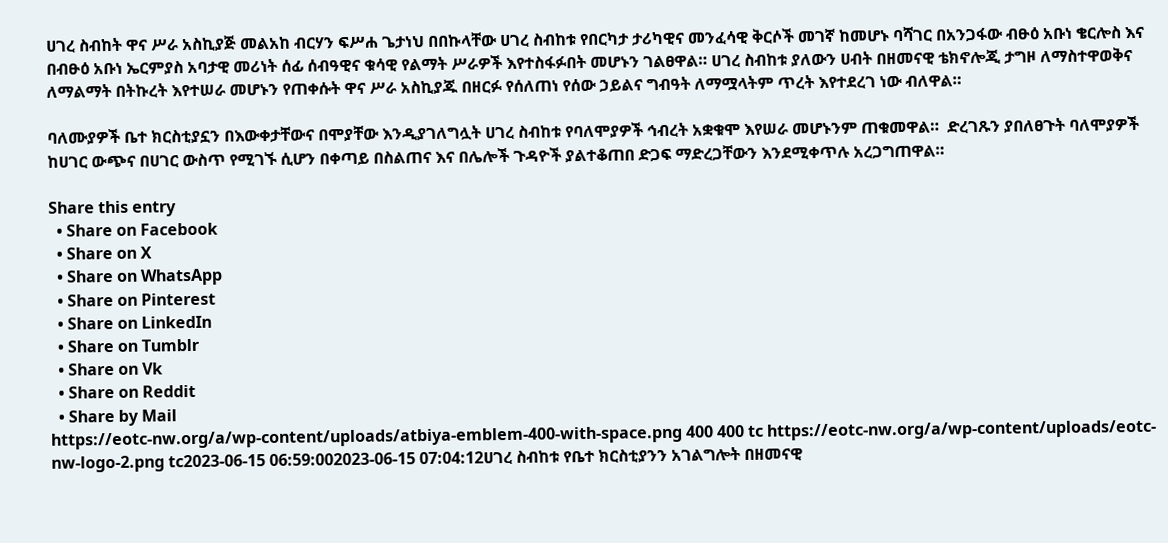ሀገረ ስብከት ዋና ሥራ አስኪያጅ መልአከ ብርሃን ፍሥሐ ጌታነህ በበኩላቸው ሀገረ ስብከቱ የበርካታ ታሪካዊና መንፈሳዊ ቅርሶች መገኛ ከመሆኑ ባሻገር በአንጋፋው ብፁዕ አቡነ ቄርሎስ እና በብፁዕ አቡነ ኤርምያስ አባታዊ መሪነት ሰፊ ሰብዓዊና ቁሳዊ የልማት ሥራዎች እየተስፋፉበት መሆኑን ገልፀዋል። ሀገረ ስብከቱ ያለውን ሀብት በዘመናዊ ቴክኖሎጂ ታግዞ ለማስተዋወቅና ለማልማት በትኩረት እየተሠራ መሆኑን የጠቀሱት ዋና ሥራ አስኪያጁ በዘርፉ የሰለጠነ የሰው ኃይልና ግብዓት ለማሟላትም ጥረት እየተደረገ ነው ብለዋል።

ባለሙያዎች ቤተ ክርስቲያኗን በእውቀታቸውና በሞያቸው እንዲያገለግሏት ሀገረ ስብከቱ የባለሞያዎች ኅብረት አቋቁሞ እየሠራ መሆኑንም ጠቁመዋል።  ድረገጹን ያበለፀጉት ባለሞያዎች ከሀገር ውጭና በሀገር ውስጥ የሚገኙ ሲሆን በቀጣይ በስልጠና እና በሌሎች ጉዳዮች ያልተቆጠበ ድጋፍ ማድረጋቸውን እንደሚቀጥሉ አረጋግጠዋል።

Share this entry
  • Share on Facebook
  • Share on X
  • Share on WhatsApp
  • Share on Pinterest
  • Share on LinkedIn
  • Share on Tumblr
  • Share on Vk
  • Share on Reddit
  • Share by Mail
https://eotc-nw.org/a/wp-content/uploads/atbiya-emblem-400-with-space.png 400 400 tc https://eotc-nw.org/a/wp-content/uploads/eotc-nw-logo-2.png tc2023-06-15 06:59:002023-06-15 07:04:12ሀገረ ስብከቱ የቤተ ክርስቲያንን አገልግሎት በዘመናዊ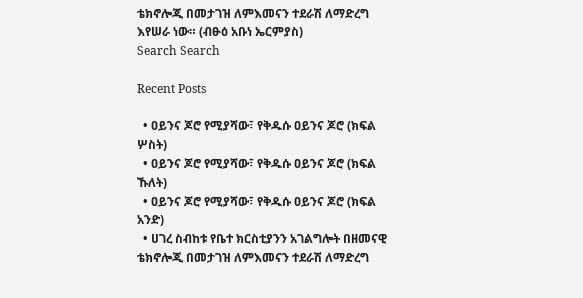ቴክኖሎጂ በመታገዝ ለምእመናን ተደራሽ ለማድረግ እየሠራ ነው። (ብፁዕ አቡነ ኤርምያስ)
Search Search

Recent Posts

  • ዐይንና ጆሮ የሚያሻው፣ የቅዱሱ ዐይንና ጆሮ (ክፍል ሦስት)
  • ዐይንና ጆሮ የሚያሻው፣ የቅዱሱ ዐይንና ጆሮ (ክፍል ኹለት)
  • ዐይንና ጆሮ የሚያሻው፣ የቅዱሱ ዐይንና ጆሮ (ክፍል አንድ)
  • ሀገረ ስብከቱ የቤተ ክርስቲያንን አገልግሎት በዘመናዊ ቴክኖሎጂ በመታገዝ ለምእመናን ተደራሽ ለማድረግ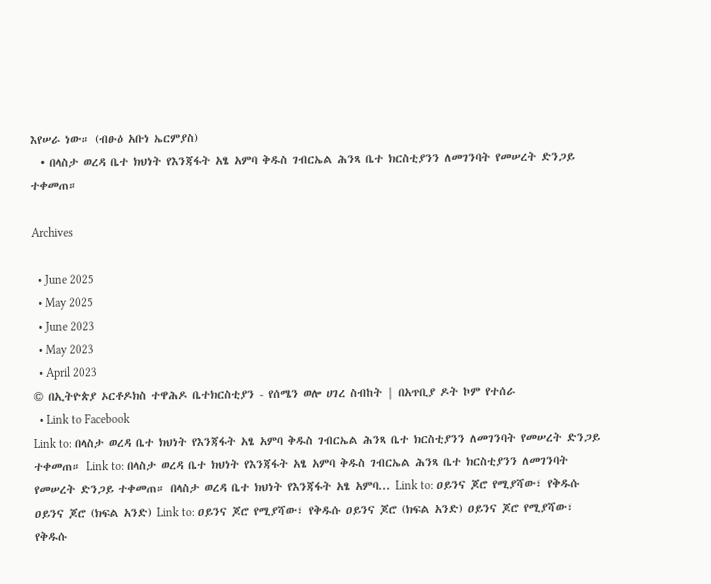እየሠራ ነው። (ብፁዕ አቡነ ኤርምያስ)
  • በላስታ ወረዳ ቤተ ክህነት የእንጃፋት አፄ አምባ ቅዱስ ገብርኤል ሕንጻ ቤተ ክርስቲያንን ለመገንባት የመሠረት ድንጋይ ተቀመጠ።

Archives

  • June 2025
  • May 2025
  • June 2023
  • May 2023
  • April 2023
© በኢትዮጵያ ኦርቶዶክስ ተዋሕዶ ቤተክርስቲያን - የሰሜን ወሎ ሀገረ ስብከት | በአጥቢያ ዶት ኮም የተሰራ
  • Link to Facebook
Link to: በላስታ ወረዳ ቤተ ክህነት የእንጃፋት አፄ አምባ ቅዱስ ገብርኤል ሕንጻ ቤተ ክርስቲያንን ለመገንባት የመሠረት ድንጋይ ተቀመጠ። Link to: በላስታ ወረዳ ቤተ ክህነት የእንጃፋት አፄ አምባ ቅዱስ ገብርኤል ሕንጻ ቤተ ክርስቲያንን ለመገንባት የመሠረት ድንጋይ ተቀመጠ። በላስታ ወረዳ ቤተ ክህነት የእንጃፋት አፄ አምባ... Link to: ዐይንና ጆሮ የሚያሻው፣ የቅዱሱ ዐይንና ጆሮ (ክፍል አንድ) Link to: ዐይንና ጆሮ የሚያሻው፣ የቅዱሱ ዐይንና ጆሮ (ክፍል አንድ) ዐይንና ጆሮ የሚያሻው፣ የቅዱሱ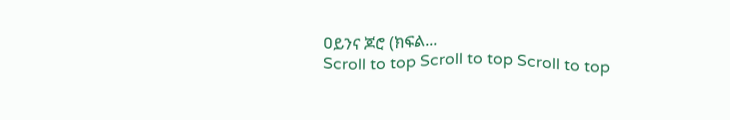ዐይንና ጆሮ (ክፍል...
Scroll to top Scroll to top Scroll to top